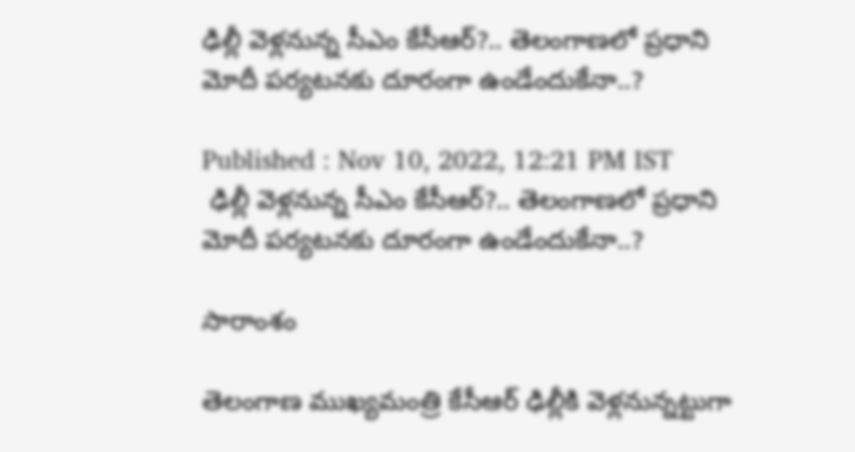ఢిల్లీ వెళ్లనున్న సీఎం కేసీఆర్?.. తెలంగాణలో ప్రధాని మోదీ పర్యటనకు దూరంగా ఉండేందుకేనా..?

Published : Nov 10, 2022, 12:21 PM IST
 ఢిల్లీ వెళ్లనున్న సీఎం కేసీఆర్?.. తెలంగాణలో ప్రధాని మోదీ పర్యటనకు దూరంగా ఉండేందుకేనా..?

సారాంశం

తెలంగాణ ముఖ్యమంత్రి కేసీఆర్ ఢిల్లీకి వెళ్లనున్నట్టుగా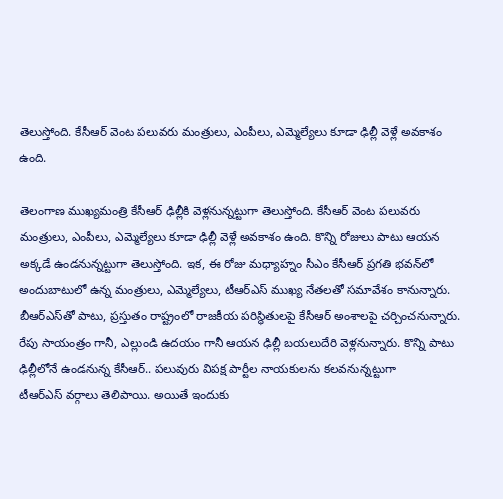తెలుస్తోంది. కేసీఆర్ వెంట పలువరు మంత్రులు, ఎంపీలు, ఎమ్మెల్యేలు కూడా ఢిల్లీ వెళ్లే అవకాశం ఉంది.

తెలంగాణ ముఖ్యమంత్రి కేసీఆర్ ఢిల్లీకి వెళ్లనున్నట్టుగా తెలుస్తోంది. కేసీఆర్ వెంట పలువరు మంత్రులు, ఎంపీలు, ఎమ్మెల్యేలు కూడా ఢిల్లీ వెళ్లే అవకాశం ఉంది. కొన్ని రోజులు పాటు ఆయన అక్కడే ఉండనున్నట్టుగా తెలుస్తోంది. ఇక, ఈ రోజు మధ్యాహ్నం సీఎం కేసీఆర్ ప్రగతి భవన్‌లో అందుబాటులో ఉన్న మంత్రులు, ఎమ్మెల్యేలు, టీఆర్ఎస్ ముఖ్య నేతలతో సమావేశం కానున్నారు. బీఆర్‌ఎస్‌తో పాటు, ప్రస్తుతం రాష్ట్రంలో రాజకీయ పరిస్థితులపై కేసీఆర్ అంశాలపై చర్చించనున్నారు. రేపు సాయంత్రం గానీ, ఎల్లుండి ఉదయం గానీ ఆయన ఢిల్లీ బయలుదేరి వెళ్లనున్నారు. కొన్ని పాటు ఢిల్లీలోనే ఉండనున్న కేసీఆర్.. పలువురు విపక్ష పార్టీల నాయకులను కలవనున్నట్టుగా టీఆర్ఎస్ ‌వర్గాలు తెలిపాయి. అయితే ఇందుకు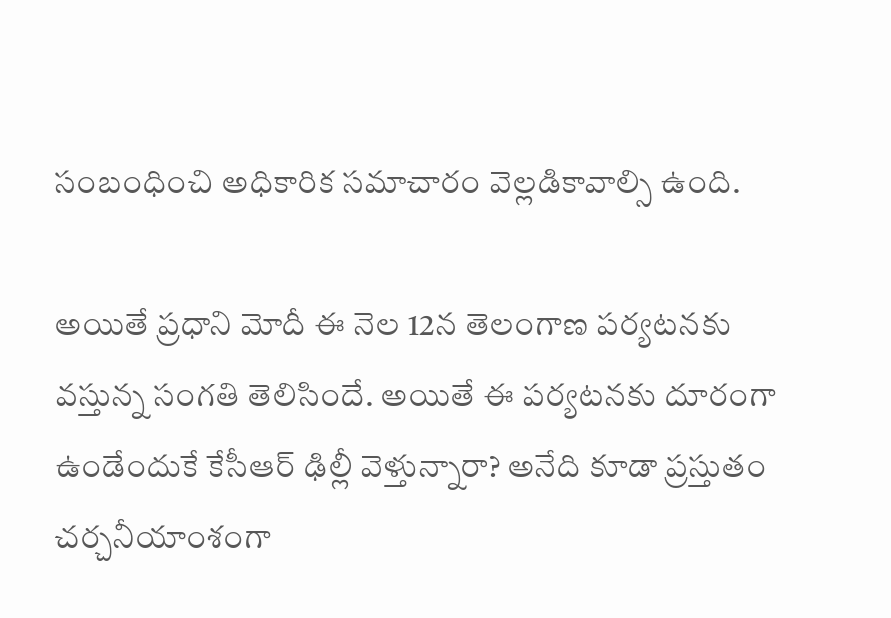సంబంధించి అధికారిక సమాచారం వెల్లడికావాల్సి ఉంది.

అయితే ప్రధాని మోదీ ఈ నెల 12న తెలంగాణ పర్యటనకు వస్తున్న సంగతి తెలిసిందే. అయితే ఈ పర్యటనకు దూరంగా ఉండేందుకే కేసీఆర్ ఢిల్లీ వెళ్తున్నారా? అనేది కూడా ప్రస్తుతం చర్చనీయాంశంగా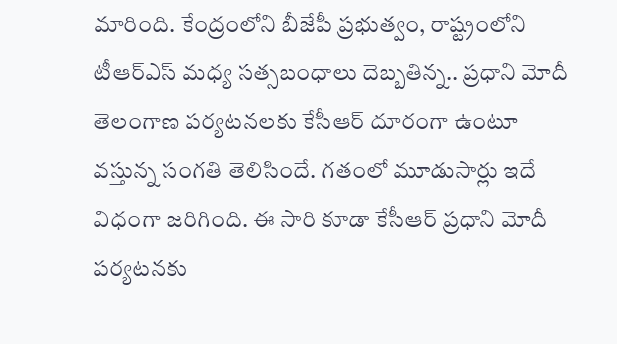మారింది. కేంద్రంలోని బీజేపీ ప్రభుత్వం, రాష్ట్రంలోని టీఆర్ఎస్ మధ్య సత్సబంధాలు దెబ్బతిన్న.. ప్రధాని మోదీ తెలంగాణ పర్యటనలకు కేసీఆర్ దూరంగా ఉంటూ వస్తున్న సంగతి తెలిసిందే. గతంలో మూడుసార్లు ఇదే విధంగా జరిగింది. ఈ సారి కూడా కేసీఆర్ ప్రధాని మోదీ పర్యటనకు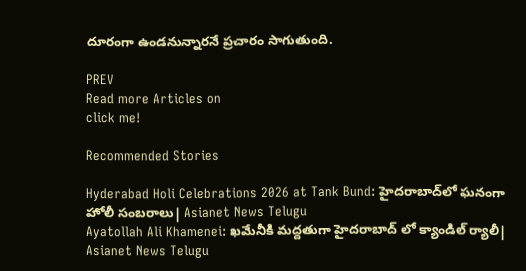దూరంగా ఉండనున్నారనే ప్రచారం సాగుతుంది.

PREV
Read more Articles on
click me!

Recommended Stories

Hyderabad Holi Celebrations 2026 at Tank Bund: హైదరాబాద్‌లో ఘనంగా హోలీ సంబరాలు| Asianet News Telugu
Ayatollah Ali Khamenei: ఖమేనీకి మద్దతుగా హైదరాబాద్ లో క్యాండిల్ ర్యాలీ| Asianet News Telugu